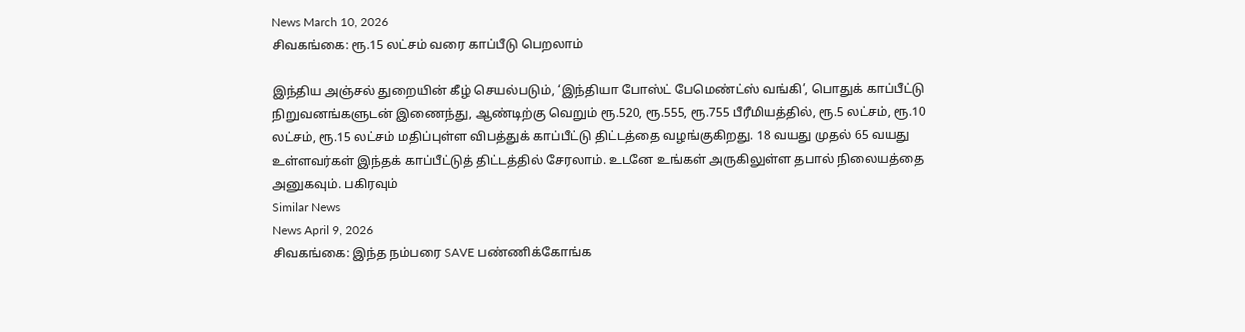News March 10, 2026
சிவகங்கை: ரூ.15 லட்சம் வரை காப்பீடு பெறலாம்

இந்திய அஞ்சல் துறையின் கீழ் செயல்படும், ‘இந்தியா போஸ்ட் பேமெண்ட்ஸ் வங்கி’, பொதுக் காப்பீட்டு நிறுவனங்களுடன் இணைந்து, ஆண்டிற்கு வெறும் ரூ.520, ரூ.555, ரூ.755 பீரீமியத்தில், ரூ.5 லட்சம், ரூ.10 லட்சம், ரூ.15 லட்சம் மதிப்புள்ள விபத்துக் காப்பீட்டு திட்டத்தை வழங்குகிறது. 18 வயது முதல் 65 வயது உள்ளவர்கள் இந்தக் காப்பீட்டுத் திட்டத்தில் சேரலாம். உடனே உங்கள் அருகிலுள்ள தபால் நிலையத்தை அனுகவும். பகிரவும்
Similar News
News April 9, 2026
சிவகங்கை: இந்த நம்பரை SAVE பண்ணிக்கோங்க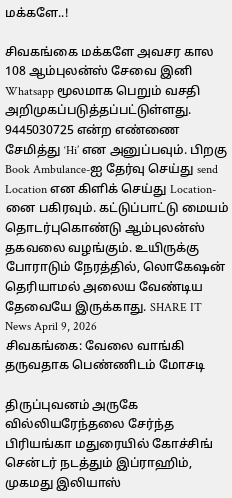மக்களே..!

சிவகங்கை மக்களே அவசர கால 108 ஆம்புலன்ஸ் சேவை இனி Whatsapp மூலமாக பெறும் வசதி அறிமுகப்படுத்தப்பட்டுள்ளது. 9445030725 என்ற எண்ணை சேமித்து ‘Hi’ என அனுப்பவும். பிறகு Book Ambulance-ஐ தேர்வு செய்து send Location என கிளிக் செய்து Location-னை பகிரவும். கட்டுப்பாட்டு மையம் தொடர்புகொண்டு ஆம்புலன்ஸ் தகவலை வழங்கும். உயிருக்கு போராடும் நேரத்தில், லொகேஷன் தெரியாமல் அலைய வேண்டிய தேவையே இருக்காது. SHARE IT
News April 9, 2026
சிவகங்கை: வேலை வாங்கி தருவதாக பெண்ணிடம் மோசடி

திருப்புவனம் அருகே வில்லியரேந்தலை சேர்ந்த பிரியங்கா மதுரையில் கோச்சிங் சென்டர் நடத்தும் இப்ராஹிம், முகமது இலியாஸ்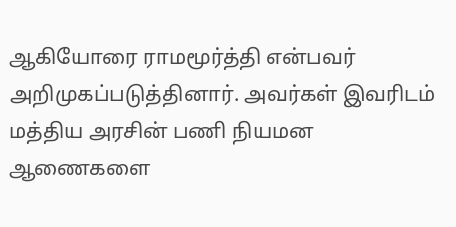ஆகியோரை ராமமூர்த்தி என்பவர் அறிமுகப்படுத்தினார். அவர்கள் இவரிடம் மத்திய அரசின் பணி நியமன ஆணைகளை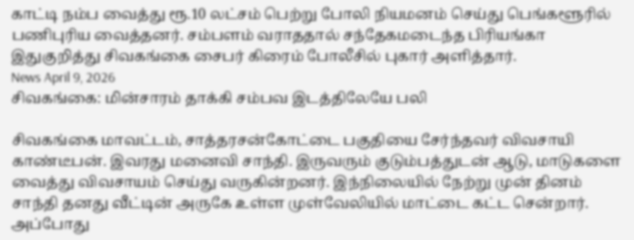காட்டி நம்ப வைத்து ரூ.10 லட்சம் பெற்று போலி நியமனம் செய்து பெங்களூரில் பணிபுரிய வைத்தனர். சம்பளம் வராததால் சந்தேகமடைந்த பிரியங்கா இதுகுறித்து சிவகங்கை சைபர் கிரைம் போலீசில் புகார் அளித்தார்.
News April 9, 2026
சிவகங்கை: மின்சாரம் தாக்கி சம்பவ இடத்திலேயே பலி

சிவகங்கை மாவட்டம், சாத்தரசன்கோட்டை பகுதியை சேர்ந்தவர் விவசாயி காண்டீபன். இவரது மனைவி சாந்தி. இருவரும் குடும்பத்துடன் ஆடு, மாடுகளை வைத்து விவசாயம் செய்து வருகின்றனர். இந்நிலையில் நேற்று முன் தினம் சாந்தி தனது வீட்டின் அருகே உள்ள முள்வேலியில் மாட்டை கட்ட சென்றார். அப்போது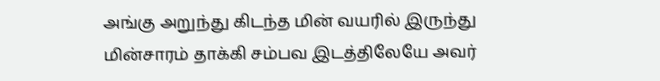அங்கு அறுந்து கிடந்த மின் வயரில் இருந்து மின்சாரம் தாக்கி சம்பவ இடத்திலேயே அவர்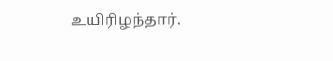உயிரிழந்தார்.